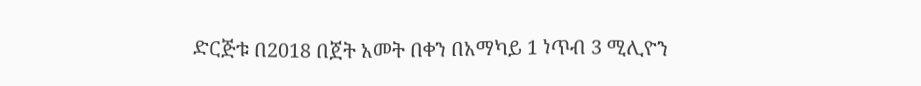ድርጅቱ በ2018 በጀት አመት በቀን በአማካይ 1 ነጥብ 3 ሚሊዮን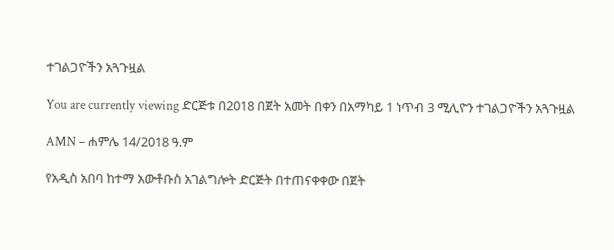ተገልጋዮችን አጓጉዟል

You are currently viewing ድርጅቱ በ2018 በጀት አመት በቀን በአማካይ 1 ነጥብ 3 ሚሊዮን ተገልጋዮችን አጓጉዟል

AMN – ሐምሌ 14/2018 ዓ.ም

የአዲስ አበባ ከተማ አውቶቡስ አገልግሎት ድርጅት በተጠናቀቀው በጀት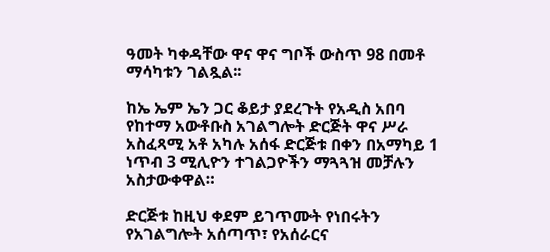ዓመት ካቀዳቸው ዋና ዋና ግቦች ውስጥ 98 በመቶ ማሳካቱን ገልጿል፡፡

ከኤ ኤም ኤን ጋር ቆይታ ያደረጉት የአዲስ አበባ የከተማ አውቶቡስ አገልግሎት ድርጅት ዋና ሥራ አስፈጻሚ አቶ አካሉ አሰፋ ድርጅቱ በቀን በአማካይ 1 ነጥብ 3 ሚሊዮን ተገልጋዮችን ማጓጓዝ መቻሉን አስታውቀዋል።

ድርጅቱ ከዚህ ቀደም ይገጥሙት የነበሩትን የአገልግሎት አሰጣጥ፣ የአሰራርና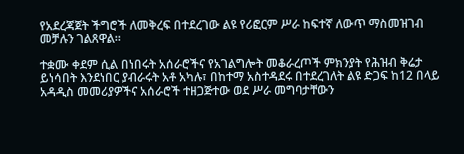የአደረጃጀት ችግሮች ለመቅረፍ በተደረገው ልዩ የሪፎርም ሥራ ከፍተኛ ለውጥ ማስመዝገብ መቻሉን ገልጸዋል።

ተቋሙ ቀደም ሲል በነበሩት አሰራሮችና የአገልግሎት መቆራረጦች ምክንያት የሕዝብ ቅሬታ ይነሳበት እንደነበር ያብራሩት አቶ አካሉ፣ በከተማ አስተዳደሩ በተደረገለት ልዩ ድጋፍ ከ12 በላይ አዳዲስ መመሪያዎችና አሰራሮች ተዘጋጅተው ወደ ሥራ መግባታቸውን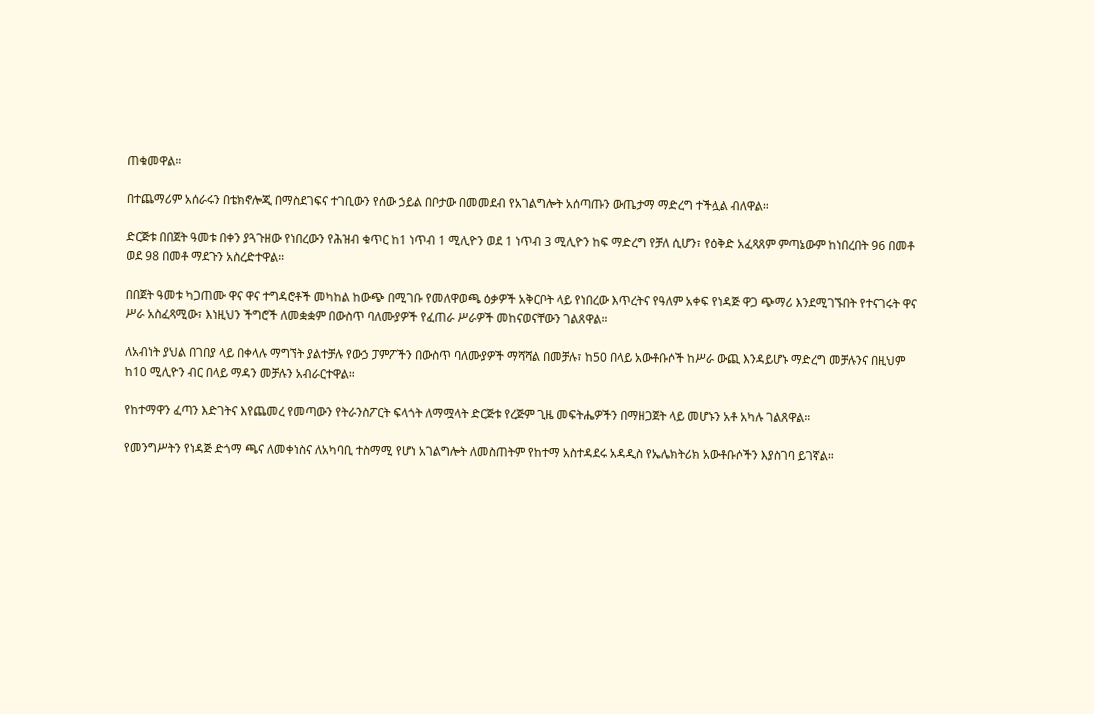ጠቁመዋል።

በተጨማሪም አሰራሩን በቴክኖሎጂ በማስደገፍና ተገቢውን የሰው ኃይል በቦታው በመመደብ የአገልግሎት አሰጣጡን ውጤታማ ማድረግ ተችሏል ብለዋል።

ድርጅቱ በበጀት ዓመቱ በቀን ያጓጉዘው የነበረውን የሕዝብ ቁጥር ከ1 ነጥብ 1 ሚሊዮን ወደ 1 ነጥብ 3 ሚሊዮን ከፍ ማድረግ የቻለ ሲሆን፣ የዕቅድ አፈጻጸም ምጣኔውም ከነበረበት 96 በመቶ ወደ 98 በመቶ ማደጉን አስረድተዋል።

በበጀት ዓመቱ ካጋጠሙ ዋና ዋና ተግዳሮቶች መካከል ከውጭ በሚገቡ የመለዋወጫ ዕቃዎች አቅርቦት ላይ የነበረው እጥረትና የዓለም አቀፍ የነዳጅ ዋጋ ጭማሪ እንደሚገኙበት የተናገሩት ዋና ሥራ አስፈጻሚው፣ እነዚህን ችግሮች ለመቋቋም በውስጥ ባለሙያዎች የፈጠራ ሥራዎች መከናወናቸውን ገልጸዋል።

ለአብነት ያህል በገበያ ላይ በቀላሉ ማግኘት ያልተቻሉ የውኃ ፓምፖችን በውስጥ ባለሙያዎች ማሻሻል በመቻሉ፣ ከ50 በላይ አውቶቡሶች ከሥራ ውጪ እንዳይሆኑ ማድረግ መቻሉንና በዚህም ከ10 ሚሊዮን ብር በላይ ማዳን መቻሉን አብራርተዋል።

የከተማዋን ፈጣን እድገትና እየጨመረ የመጣውን የትራንስፖርት ፍላጎት ለማሟላት ድርጅቱ የረጅም ጊዜ መፍትሔዎችን በማዘጋጀት ላይ መሆኑን አቶ አካሉ ገልጸዋል።

የመንግሥትን የነዳጅ ድጎማ ጫና ለመቀነስና ለአካባቢ ተስማሚ የሆነ አገልግሎት ለመስጠትም የከተማ አስተዳደሩ አዳዲስ የኤሌክትሪክ አውቶቡሶችን እያስገባ ይገኛል።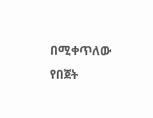በሚቀጥለው የበጀት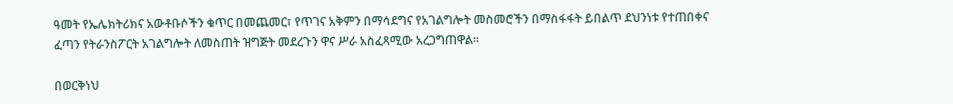ዓመት የኤሌክትሪክና አውቶቡሶችን ቁጥር በመጨመር፣ የጥገና አቅምን በማሳደግና የአገልግሎት መስመሮችን በማስፋፋት ይበልጥ ደህንነቱ የተጠበቀና ፈጣን የትራንስፖርት አገልግሎት ለመስጠት ዝግጅት መደረጉን ዋና ሥራ አስፈጻሚው አረጋግጠዋል።

በወርቅነህ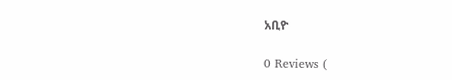አቢዮ

0 Reviews (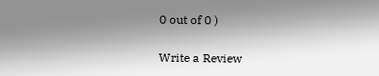0 out of 0 )

Write a Review